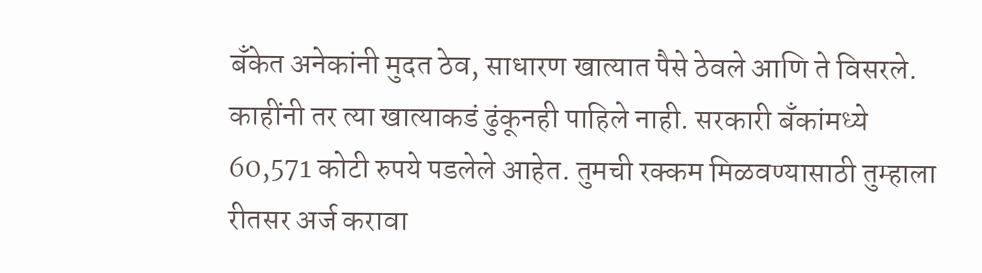बँकेत अनेकांनी मुदत ठेव, साधारण खात्यात पैसे ठेवले आणि ते विसरले. काहींनी तर त्या खात्याकडं ढुंकूनही पाहिले नाही. सरकारी बँकांमध्ये 60,571 कोटी रुपये पडलेले आहेत. तुमची रक्कम मिळवण्यासाठी तुम्हाला रीतसर अर्ज करावा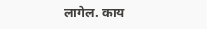लागेल. काय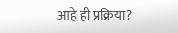आहे ही प्रक्रिया?